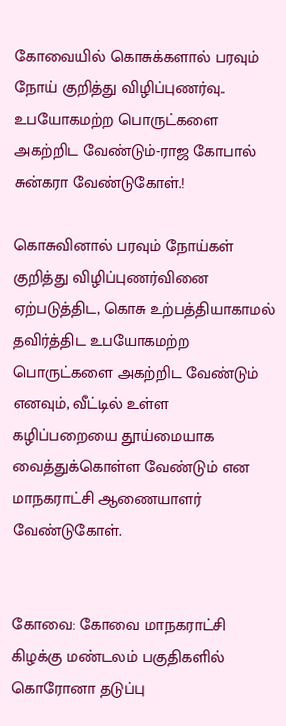கோவையில் கொசுக்களால் பரவும் நோய் குறித்து விழிப்புணர்வு.. உபயோகமற்ற பொருட்களை அகற்றிட வேண்டும்-ராஜ கோபால்‌ சுன்கரா வேண்டுகோள்‌.!

கொசுவினால்‌ பரவும்‌ நோய்கள்‌ குறித்து விழிப்புணர்வினை ஏற்படுத்திட, கொசு உற்பத்தியாகாமல்‌ தவிர்த்திட உபயோகமற்ற பொருட்களை அகற்றிட வேண்டும்‌ எனவும், வீட்டில்‌ உள்ள கழிப்பறையை தூய்மையாக வைத்துக்கொள்ள வேண்டும்‌ என மாநகராட்சி ஆணையாளர் வேண்டுகோள்‌.


கோவை: கோவை மாநகராட்சி கிழக்கு மண்டலம்‌ பகுதிகளில்‌ கொரோனா தடுப்பு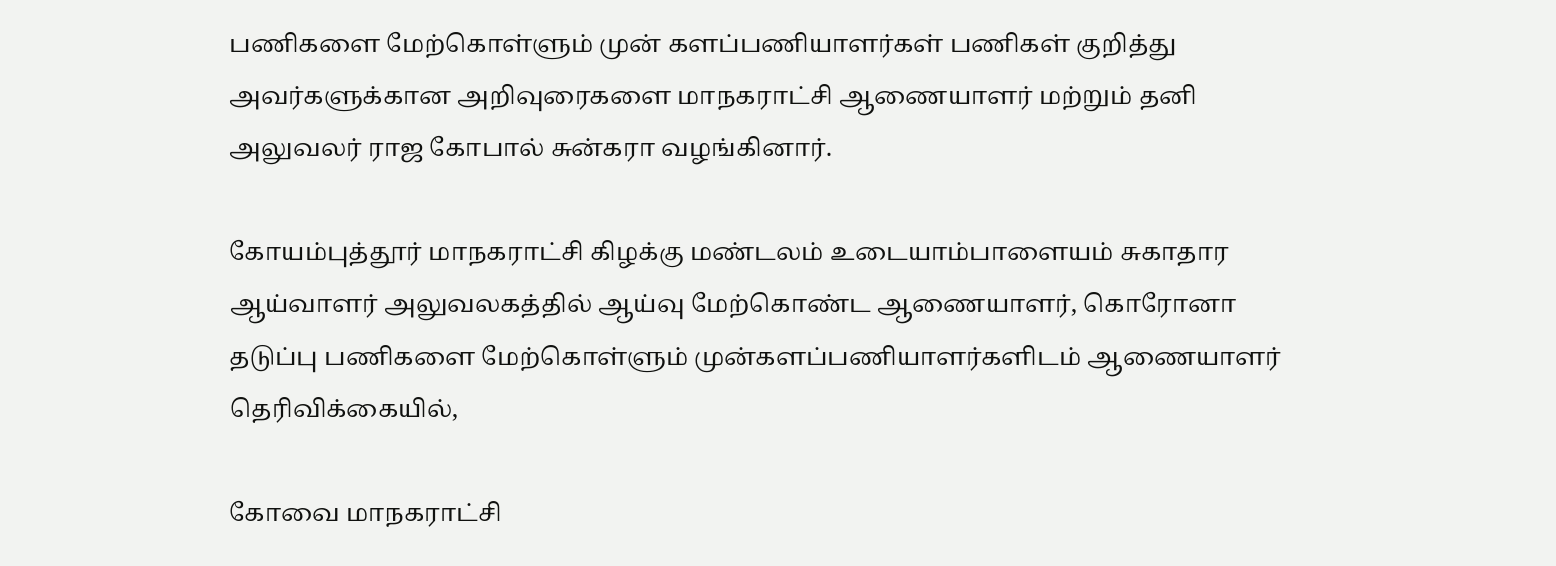பணிகளை மேற்கொள்ளும்‌ முன் களப்பணியாளர்கள்‌ பணிகள்‌ குறித்து அவர்களுக்கான அறிவுரைகளை மாநகராட்சி ஆணையாளர்‌ மற்றும்‌ தனி அலுவலர்‌ ராஜ கோபால்‌ சுன்கரா வழங்கினார்.

கோயம்புத்தூர்‌ மாநகராட்சி கிழக்கு மண்டலம்‌ உடையாம்பாளையம்‌ சுகாதார ஆய்வாளர்‌ அலுவலகத்தில்‌ ஆய்வு மேற்கொண்ட ஆணையாளர்‌‌, கொரோனா தடுப்பு பணிகளை மேற்கொள்ளும்‌ முன்களப்பணியாளர்களிடம்‌ ஆணையாளர்‌‌ தெரிவிக்கையில்‌,

கோவை மாநகராட்சி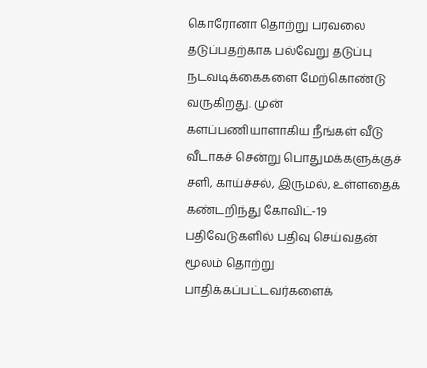கொரோனா தொற்று பரவலை தடுப்பதற்காக பல்வேறு தடுப்பு நடவடிக்கைகளை மேற்கொண்டு வருகிறது. முன்‌ களப்பணியாளாகிய நீங்கள்‌ வீடு வீடாகச்‌ சென்று பொதுமக்களுக்குச் சளி, காய்ச்சல்‌, இருமல்‌, உள்ளதைக் கண்டறிந்து கோவிட்‌-19 பதிவேடுகளில்‌ பதிவு செய்வதன்‌ மூலம்‌ தொற்று பாதிக்கப்பட்டவர்களைக்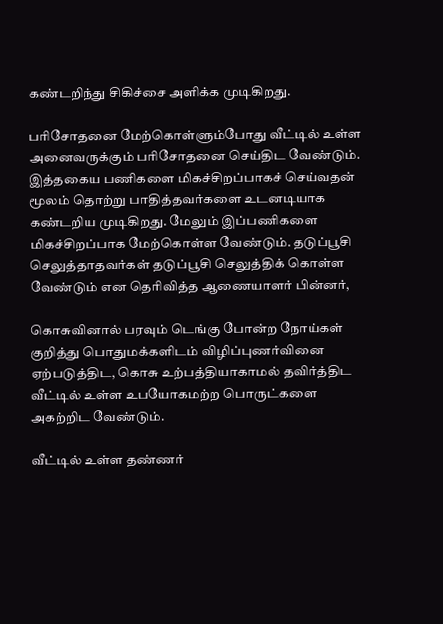கண்டறிந்து சிகிச்சை அளிக்க முடிகிறது.

பரிசோதனை மேற்கொள்ளும்போது வீட்டில்‌ உள்ள அனைவருக்கும்‌ பரிசோதனை செய்திட வேண்டும்‌. இத்தகைய பணிகளை மிகச்சிறப்பாகச் செய்வதன்‌ மூலம்‌ தொற்று பாதித்தவர்களை உடனடியாக கண்டறிய முடிகிறது. மேலும்‌ இப்பணிகளை மிகச்சிறப்பாக மேற்கொள்ள வேண்டும்‌. தடுப்பூசி செலுத்தாதவர்கள்‌ தடுப்பூசி செலுத்திக்‌ கொள்ள வேண்டும்‌ என தெரிவித்த ஆணையாளர்‌‌ பின்னர்‌,

கொசுவினால்‌ பரவும்‌ டெங்கு போன்ற நோய்கள்‌ குறித்து பொதுமக்களிடம்‌ விழிப்புணர்வினை ஏற்படுத்திட, கொசு உற்பத்தியாகாமல்‌ தவிர்த்திட வீட்டில்‌ உள்ள உபயோகமற்ற பொருட்களை அகற்றிட வேண்டும்‌.

வீட்டில்‌ உள்ள தண்ணர்‌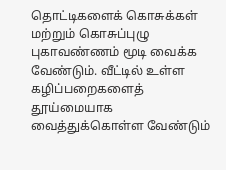தொட்டிகளைக் கொசுக்கள்‌ மற்றும்‌ கொசுப்புழு புகாவண்ணம்‌ மூடி வைக்க வேண்டும்‌. வீட்டில்‌ உள்ள கழிப்பறைகளைத் தூய்மையாக வைத்துக்கொள்ள வேண்டும்‌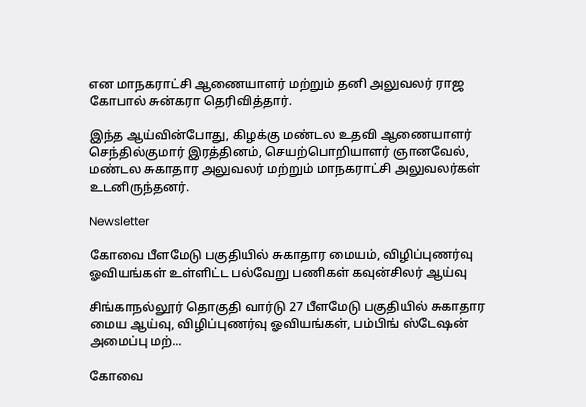என மாநகராட்சி ஆணையாளர்‌ மற்றும்‌ தனி அலுவலர்‌ ராஜ கோபால்‌ சுன்கரா தெரிவித்தார்‌.

இந்த ஆய்வின்போது, கிழக்கு மண்டல உதவி ஆணையாளர்‌ செந்தில்குமார்‌ இரத்தினம்‌, செயற்பொறியாளர்‌ ஞானவேல்‌, மண்டல சுகாதார அலுவலர்‌ மற்றும்‌ மாநகராட்சி அலுவலர்கள்‌ உடனிருந்தனர்‌.

Newsletter

கோவை பீளமேடு பகுதியில் சுகாதார மையம், விழிப்புணர்வு ஓவியங்கள் உள்ளிட்ட பல்வேறு பணிகள் கவுன்சிலர் ஆய்வு

சிங்காநல்லூர் தொகுதி வார்டு 27 பீளமேடு பகுதியில் சுகாதார மைய ஆய்வு, விழிப்புணர்வு ஓவியங்கள், பம்பிங் ஸ்டேஷன் அமைப்பு மற்...

கோவை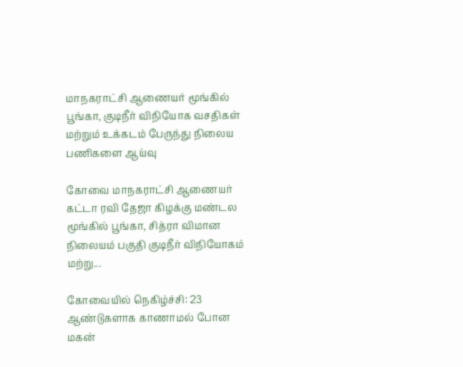மாநகராட்சி ஆணையர் மூங்கில் பூங்கா, குடிநீர் விநியோக வசதிகள் மற்றும் உக்கடம் பேருந்து நிலைய பணிகளை ஆய்வு

கோவை மாநகராட்சி ஆணையர் கட்டா ரவி தேஜா கிழக்கு மண்டல மூங்கில் பூங்கா, சித்ரா விமான நிலையம் பகுதி குடிநீர் விநியோகம் மற்று...

கோவையில் நெகிழ்ச்சி: 23 ஆண்டுகளாக காணாமல் போன மகன்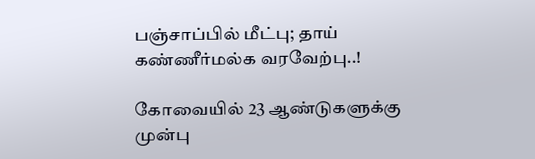பஞ்சாப்பில் மீட்பு; தாய் கண்ணீர்மல்க வரவேற்பு..!

கோவையில் 23 ஆண்டுகளுக்கு முன்பு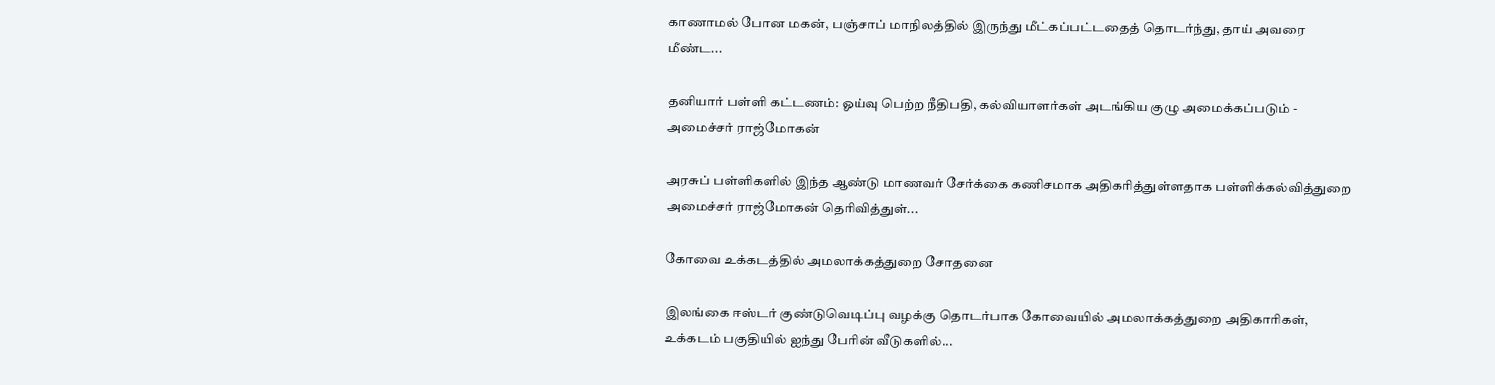காணாமல் போன மகன், பஞ்சாப் மாநிலத்தில் இருந்து மீட்கப்பட்டதைத் தொடர்ந்து, தாய் அவரை மீண்ட...

தனியார் பள்ளி கட்டணம்: ஓய்வு பெற்ற நீதிபதி, கல்வியாளர்கள் அடங்கிய குழு அமைக்கப்படும் - அமைச்சர் ராஜ்மோகன்

அரசுப் பள்ளிகளில் இந்த ஆண்டு மாணவர் சேர்க்கை கணிசமாக அதிகரித்துள்ளதாக பள்ளிக்கல்வித்துறை அமைச்சர் ராஜ்மோகன் தெரிவித்துள்...

கோவை உக்கடத்தில் அமலாக்கத்துறை சோதனை

இலங்கை ஈஸ்டர் குண்டுவெடிப்பு வழக்கு தொடர்பாக கோவையில் அமலாக்கத்துறை அதிகாரிகள், உக்கடம் பகுதியில் ஐந்து பேரின் வீடுகளில்...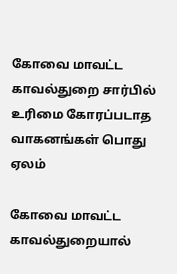கோவை மாவட்ட காவல்துறை சார்பில் உரிமை கோரப்படாத வாகனங்கள் பொது ஏலம்

கோவை மாவட்ட காவல்துறையால்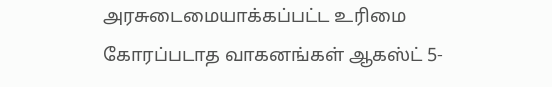அரசுடைமையாக்கப்பட்ட உரிமை கோரப்படாத வாகனங்கள் ஆகஸ்ட் 5-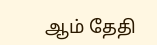ஆம் தேதி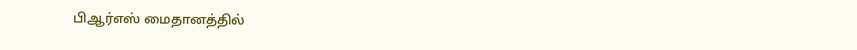பிஆர்எஸ் மைதானத்தில்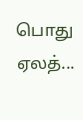பொது ஏலத்...